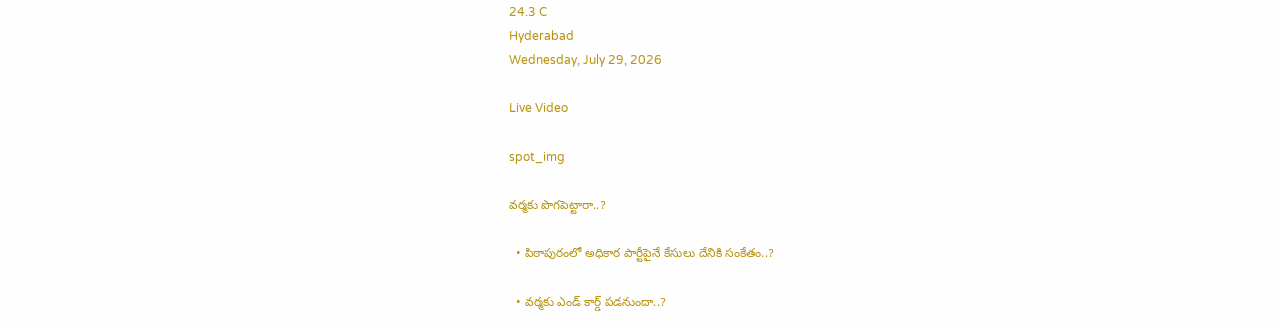24.3 C
Hyderabad
Wednesday, July 29, 2026

Live Video

spot_img

వర్మకు పొగపెట్టారా..?

  • పిఠాపురంలో అధికార పార్టీపైనే కేసులు దేనికి సంకేతం..?

  • వర్మకు ఎండ్ కార్డ్ పడనుందా..?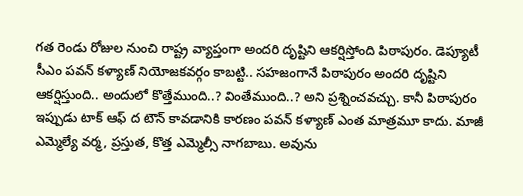గత రెండు రోజుల నుంచి రాష్ట్ర వ్యాప్తంగా అందరి దృష్టిని ఆకర్షిస్తోంది పిఠాపురం. డెప్యూటీ సీఎం పవన్ కళ్యాణ్ నియోజకవర్గం కాబట్టి.. సహజంగానే పిఠాపురం అందరి దృష్టిని ఆకర్షిస్తుంది.. అందులో కొత్తేముంది..? వింతేముంది..? అని ప్రశ్నించవచ్చు. కానీ పిఠాపురం ఇప్పుడు టాక్ ఆఫ్ ద టౌన్ కావడానికి కారణం పవన్ కళ్యాణ్ ఎంత మాత్రమూ కాదు. మాజీ ఎమ్మెల్యే వర్మ, ప్రస్తుత, కొత్త ఎమ్మెల్సీ నాగబాబు. అవును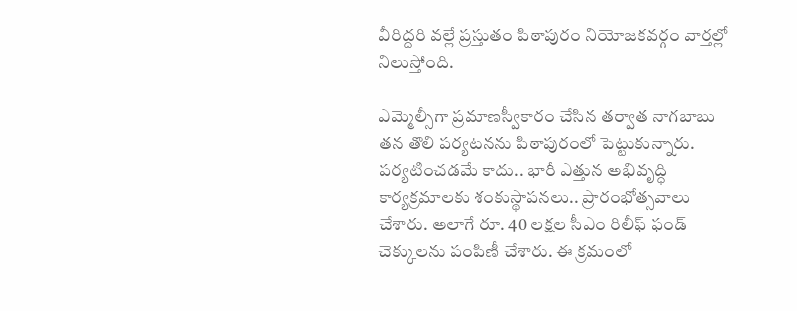వీరిద్దరి వల్లే ప్రస్తుతం పిఠాపురం నియోజకవర్గం వార్తల్లో నిలుస్తోంది.

ఎమ్మెల్సీగా ప్రమాణస్వీకారం చేసిన తర్వాత నాగబాబు తన తొలి పర్యటనను పిఠాపురంలో పెట్టుకున్నారు. పర్యటించడమే కాదు.. భారీ ఎత్తున అభివృద్ధి కార్యక్రమాలకు శంకుస్థాపనలు.. ప్రారంభోత్సవాలు చేశారు. అలాగే రూ. 40 లక్షల సీఎం రిలీఫ్ ఫండ్ చెక్కులను పంపిణీ చేశారు. ఈ క్రమంలో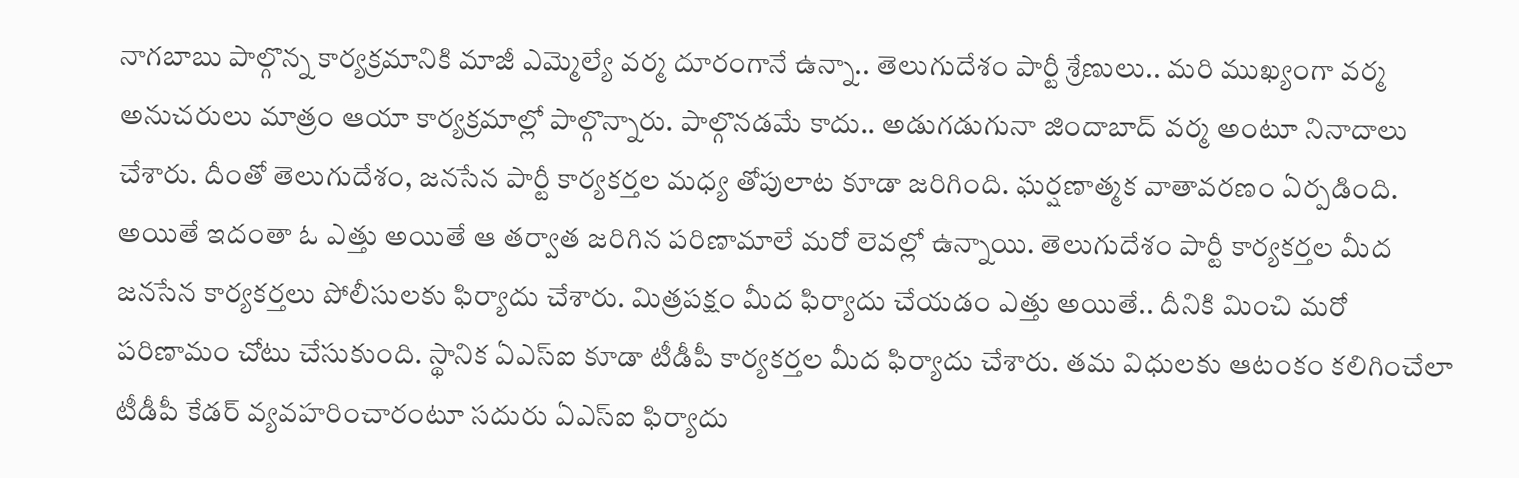నాగబాబు పాల్గొన్న కార్యక్రమానికి మాజీ ఎమ్మెల్యే వర్మ దూరంగానే ఉన్నా.. తెలుగుదేశం పార్టీ శ్రేణులు.. మరి ముఖ్యంగా వర్మ అనుచరులు మాత్రం ఆయా కార్యక్రమాల్లో పాల్గొన్నారు. పాల్గొనడమే కాదు.. అడుగడుగునా జిందాబాద్ వర్మ అంటూ నినాదాలు చేశారు. దీంతో తెలుగుదేశం, జనసేన పార్టీ కార్యకర్తల మధ్య తోపులాట కూడా జరిగింది. ఘర్షణాత్మక వాతావరణం ఏర్పడింది. అయితే ఇదంతా ఓ ఎత్తు అయితే ఆ తర్వాత జరిగిన పరిణామాలే మరో లెవల్లో ఉన్నాయి. తెలుగుదేశం పార్టీ కార్యకర్తల మీద జనసేన కార్యకర్తలు పోలీసులకు ఫిర్యాదు చేశారు. మిత్రపక్షం మీద ఫిర్యాదు చేయడం ఎత్తు అయితే.. దీనికి మించి మరో పరిణామం చోటు చేసుకుంది. స్థానిక ఏఎస్ఐ కూడా టీడీపీ కార్యకర్తల మీద ఫిర్యాదు చేశారు. తమ విధులకు ఆటంకం కలిగించేలా టీడీపీ కేడర్ వ్యవహరించారంటూ సదురు ఏఎస్ఐ ఫిర్యాదు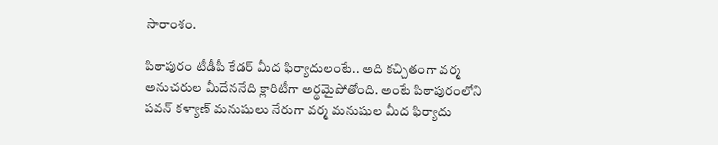సారాంశం.

పిఠాపురం టీడీపీ కేడర్ మీద ఫిర్యాదులంటే.. అది కచ్చితంగా వర్మ అనుచరుల మీదేననేది క్లారిటీగా అర్థమైపోతోంది. అంటే పిఠాపురంలోని పవన్ కళ్యాణ్ మనుషులు నేరుగా వర్మ మనుషుల మీద ఫిర్యాదు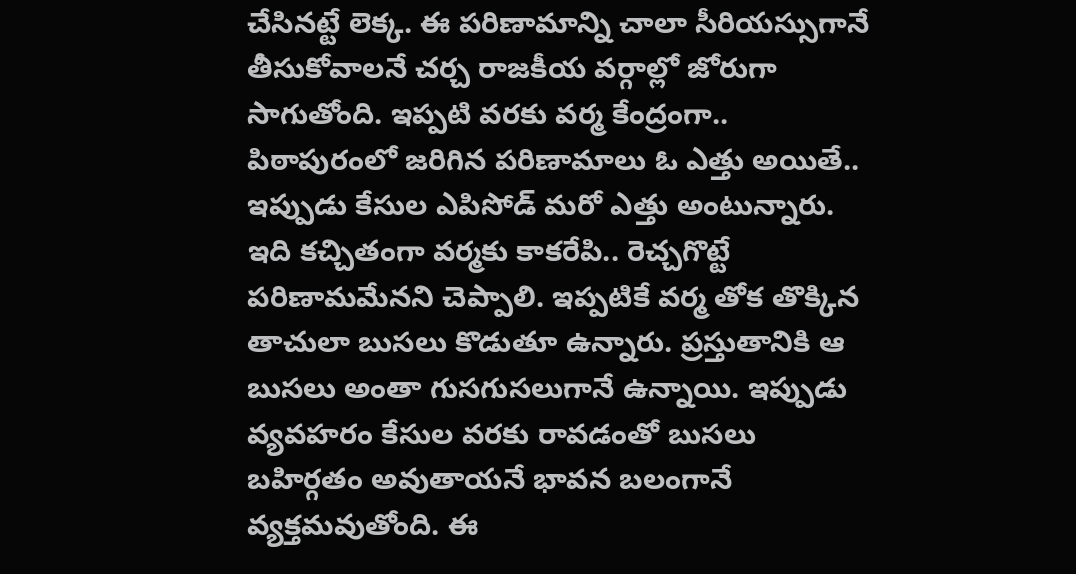చేసినట్టే లెక్క. ఈ పరిణామాన్ని చాలా సీరియస్సుగానే తీసుకోవాలనే చర్చ రాజకీయ వర్గాల్లో జోరుగా సాగుతోంది. ఇప్పటి వరకు వర్మ కేంద్రంగా.. పిఠాపురంలో జరిగిన పరిణామాలు ఓ ఎత్తు అయితే.. ఇప్పుడు కేసుల ఎపిసోడ్ మరో ఎత్తు అంటున్నారు. ఇది కచ్చితంగా వర్మకు కాకరేపి.. రెచ్చగొట్టే పరిణామమేనని చెప్పాలి. ఇప్పటికే వర్మ తోక తొక్కిన తాచులా బుసలు కొడుతూ ఉన్నారు. ప్రస్తుతానికి ఆ బుసలు అంతా గుసగుసలుగానే ఉన్నాయి. ఇప్పుడు వ్యవహరం కేసుల వరకు రావడంతో బుసలు బహిర్గతం అవుతాయనే భావన బలంగానే వ్యక్తమవుతోంది. ఈ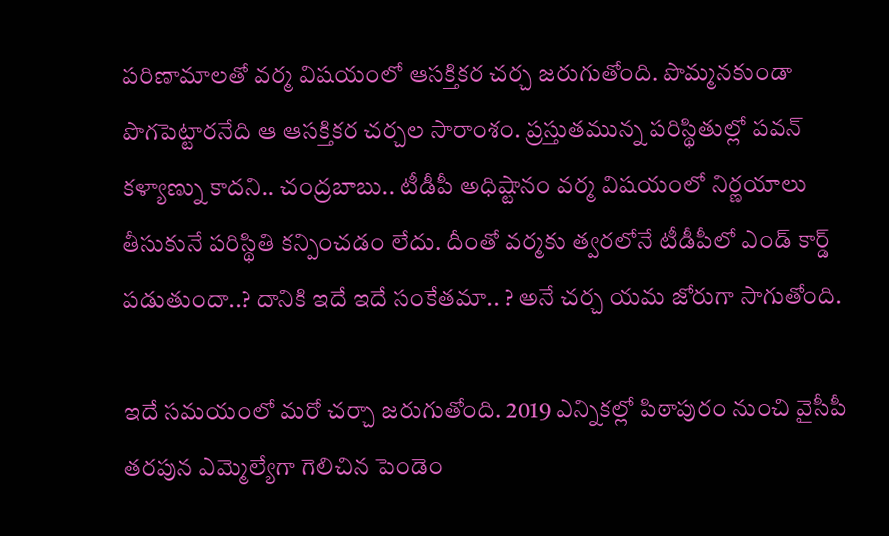పరిణామాలతో వర్మ విషయంలో ఆసక్తికర చర్చ జరుగుతోంది. పొమ్మనకుండా పొగపెట్టారనేది ఆ ఆసక్తికర చర్చల సారాంశం. ప్రస్తుతమున్న పరిస్థితుల్లో పవన్ కళ్యాణ్ను కాదని.. చంద్రబాబు.. టీడీపీ అధిష్టానం వర్మ విషయంలో నిర్ణయాలు తీసుకునే పరిస్థితి కన్పించడం లేదు. దీంతో వర్మకు త్వరలోనే టీడీపీలో ఎండ్ కార్డ్ పడుతుందా..? దానికి ఇదే ఇదే సంకేతమా.. ? అనే చర్చ యమ జోరుగా సాగుతోంది.

ఇదే సమయంలో మరో చర్చా జరుగుతోంది. 2019 ఎన్నికల్లో పిఠాపురం నుంచి వైసీపీ తరపున ఎమ్మెల్యేగా గెలిచిన పెండెం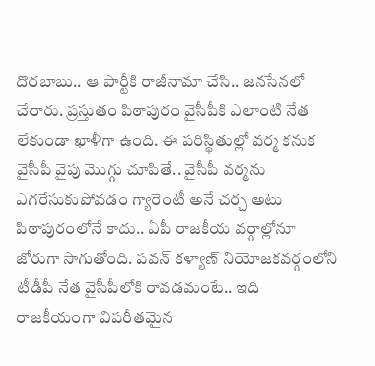దొరబాబు.. ఆ పార్టీకి రాజీనామా చేసి.. జనసేనలో చేరారు. ప్రస్తుతం పిఠాపురం వైసీపీకి ఎలాంటి నేత లేకుండా ఖాళీగా ఉంది. ఈ పరిస్థితుల్లో వర్మ కనుక వైసీపీ వైపు మొగ్గు చూపితే.. వైసీపీ వర్మను ఎగరేసుకుపోవడం గ్యారెంటీ అనే చర్చ అటు పిఠాపురంలోనే కాదు.. ఏపీ రాజకీయ వర్గాల్లోనూ జోరుగా సాగుతోంది. పవన్ కళ్యాణ్ నియోజకవర్గంలోని టీడీపీ నేత వైసీపీలోకి రావడమంటే.. ఇది రాజకీయంగా విపరీతమైన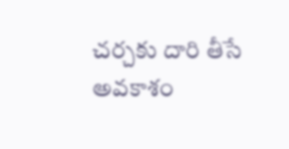చర్చకు దారి తీసే అవకాశం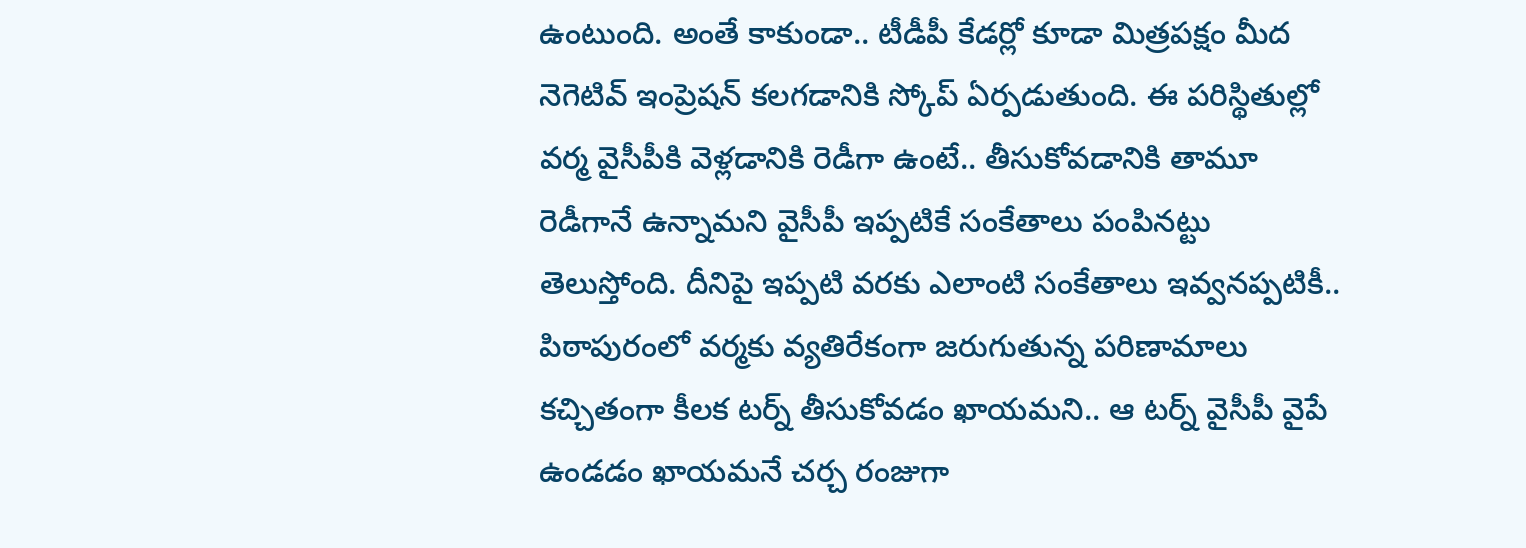ఉంటుంది. అంతే కాకుండా.. టీడీపీ కేడర్లో కూడా మిత్రపక్షం మీద నెగెటివ్ ఇంప్రెషన్ కలగడానికి స్కోప్ ఏర్పడుతుంది. ఈ పరిస్థితుల్లో వర్మ వైసీపీకి వెళ్లడానికి రెడీగా ఉంటే.. తీసుకోవడానికి తామూ రెడీగానే ఉన్నామని వైసీపీ ఇప్పటికే సంకేతాలు పంపినట్టు తెలుస్తోంది. దీనిపై ఇప్పటి వరకు ఎలాంటి సంకేతాలు ఇవ్వనప్పటికీ.. పిఠాపురంలో వర్మకు వ్యతిరేకంగా జరుగుతున్న పరిణామాలు కచ్చితంగా కీలక టర్న్ తీసుకోవడం ఖాయమని.. ఆ టర్న్ వైసీపీ వైపే ఉండడం ఖాయమనే చర్చ రంజుగా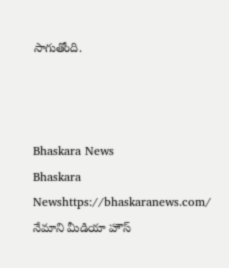సాగుతోంది.



Bhaskara News
Bhaskara Newshttps://bhaskaranews.com/
నేమాని మీడియా హౌస్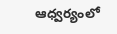ఆధ్వర్యంలో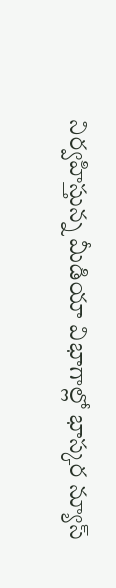నిర్వహిస్తున్న మీడియా విభాగాల్లో భాస్కర న్యూస్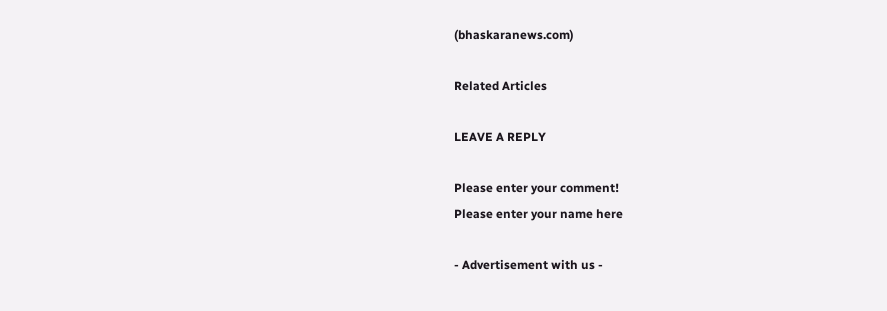(bhaskaranews.com)

Related Articles

LEAVE A REPLY

Please enter your comment!
Please enter your name here

- Advertisement with us -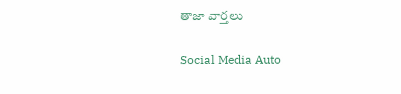తాజా వార్తలు

Social Media Auto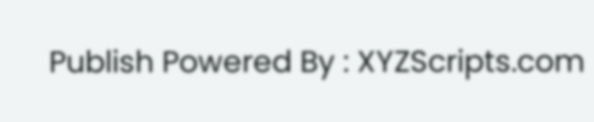Publish Powered By : XYZScripts.com